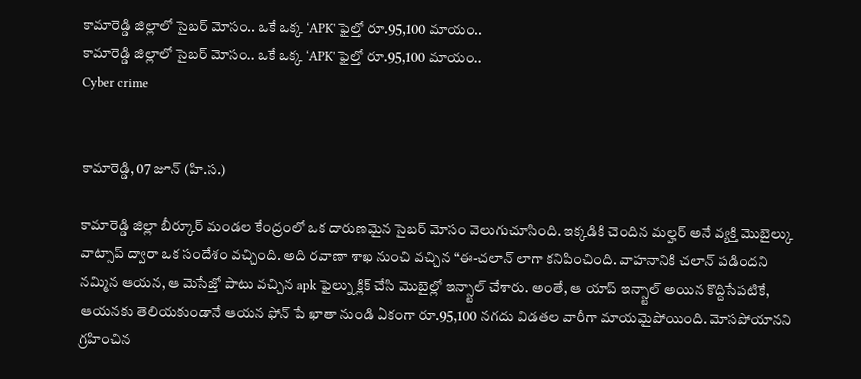కామారెడ్డి జిల్లాలో సైబర్ మోసం.. ఒకే ఒక్క ‘APK' ఫైల్తో రూ.95,100 మాయం..
కామారెడ్డి జిల్లాలో సైబర్ మోసం.. ఒకే ఒక్క ‘APK' ఫైల్తో రూ.95,100 మాయం..
Cyber crime


కామారెడ్డి, 07 జూన్ (హి.స.)

కామారెడ్డి జిల్లా బీర్కూర్ మండల కేంద్రంలో ఒక దారుణమైన సైబర్ మోసం వెలుగుచూసింది. ఇక్కడికి చెందిన మల్హర్ అనే వ్యక్తి మొబైల్కు వాట్సాప్ ద్వారా ఒక సందేశం వచ్చింది. అది రవాణా శాఖ నుంచి వచ్చిన “ఈ-చలాన్ లాగా కనిపించింది. వాహనానికి చలాన్ పడిందని నమ్మిన ఆయన, ఆ మెసేజ్తో పాటు వచ్చిన apk ఫైల్ను క్లిక్ చేసి మొబైల్లో ఇన్స్టాల్ చేశారు. అంతే, ఆ యాప్ ఇన్స్టాల్ అయిన కొద్దిసేపటికే, ఆయనకు తెలియకుండానే ఆయన ఫోన్ పే ఖాతా నుండి ఏకంగా రూ.95,100 నగదు విడతల వారీగా మాయమైపోయింది. మోసపోయానని గ్రహించిన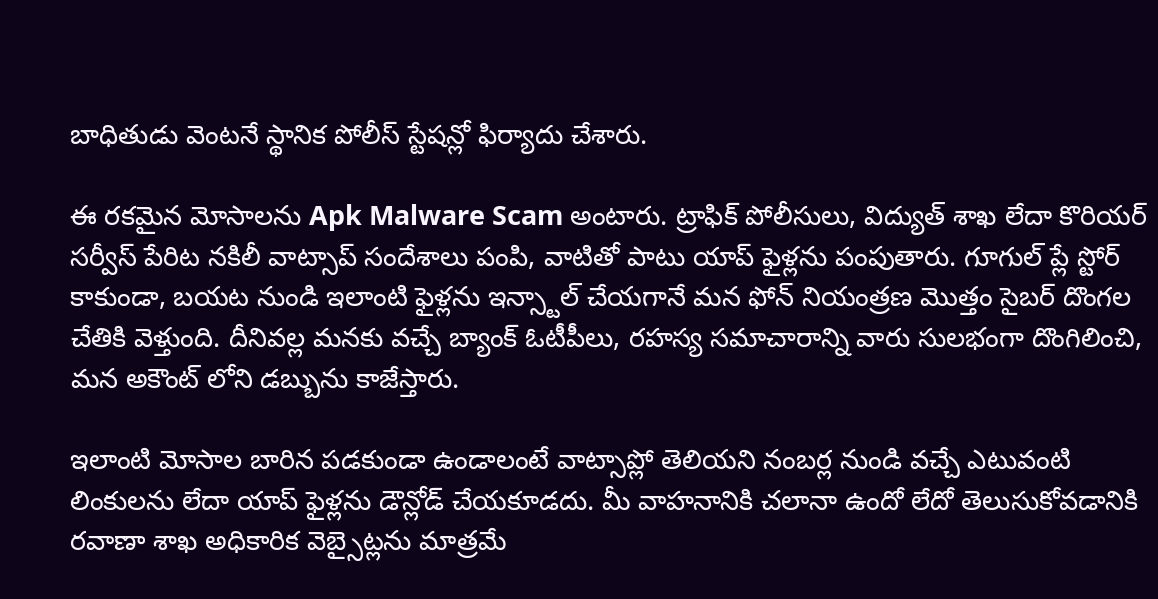బాధితుడు వెంటనే స్థానిక పోలీస్ స్టేషన్లో ఫిర్యాదు చేశారు.

ఈ రకమైన మోసాలను Apk Malware Scam అంటారు. ట్రాఫిక్ పోలీసులు, విద్యుత్ శాఖ లేదా కొరియర్ సర్వీస్ పేరిట నకిలీ వాట్సాప్ సందేశాలు పంపి, వాటితో పాటు యాప్ ఫైళ్లను పంపుతారు. గూగుల్ ప్లే స్టోర్ కాకుండా, బయట నుండి ఇలాంటి ఫైళ్లను ఇన్స్టాల్ చేయగానే మన ఫోన్ నియంత్రణ మొత్తం సైబర్ దొంగల చేతికి వెళ్తుంది. దీనివల్ల మనకు వచ్చే బ్యాంక్ ఓటీపీలు, రహస్య సమాచారాన్ని వారు సులభంగా దొంగిలించి, మన అకౌంట్ లోని డబ్బును కాజేస్తారు.

ఇలాంటి మోసాల బారిన పడకుండా ఉండాలంటే వాట్సాప్లో తెలియని నంబర్ల నుండి వచ్చే ఎటువంటి లింకులను లేదా యాప్ ఫైళ్లను డౌన్లోడ్ చేయకూడదు. మీ వాహనానికి చలానా ఉందో లేదో తెలుసుకోవడానికి రవాణా శాఖ అధికారిక వెబ్సైట్లను మాత్రమే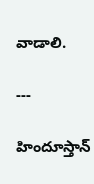వాడాలి.

---

హిందూస్తాన్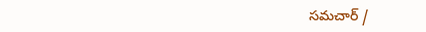సమచార్ /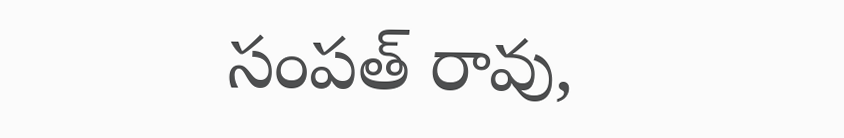సంపత్ రావు,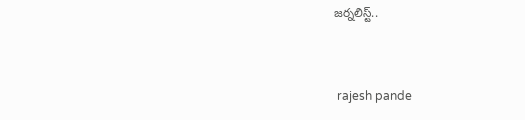జర్నలిస్ట్..


 rajesh pande